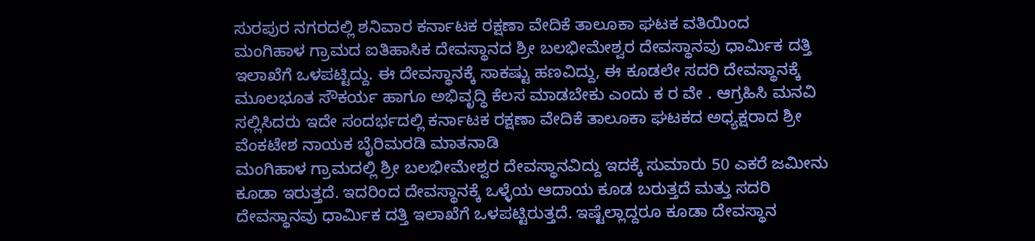ಸುರಪುರ ನಗರದಲ್ಲಿ ಶನಿವಾರ ಕರ್ನಾಟಕ ರಕ್ಷಣಾ ವೇದಿಕೆ ತಾಲೂಕಾ ಘಟಕ ವತಿಯಿಂದ
ಮಂಗಿಹಾಳ ಗ್ರಾಮದ ಐತಿಹಾಸಿಕ ದೇವಸ್ಥಾನದ ಶ್ರೀ ಬಲಭೀಮೇಶ್ವರ ದೇವಸ್ಥಾನವು ಧಾರ್ಮಿಕ ದತ್ತಿ ಇಲಾಖೆಗೆ ಒಳಪಟ್ಟಿದ್ದು. ಈ ದೇವಸ್ಥಾನಕ್ಕೆ ಸಾಕಷ್ಟು ಹಣವಿದ್ದು, ಈ ಕೂಡಲೇ ಸದರಿ ದೇವಸ್ಥಾನಕ್ಕೆ ಮೂಲಭೂತ ಸೌಕರ್ಯ ಹಾಗೂ ಅಭಿವೃದ್ಧಿ ಕೆಲಸ ಮಾಡಬೇಕು ಎಂದು ಕ ರ ವೇ . ಆಗ್ರಹಿಸಿ ಮನವಿ ಸಲ್ಲಿಸಿದರು ಇದೇ ಸಂದರ್ಭದಲ್ಲಿ ಕರ್ನಾಟಕ ರಕ್ಷಣಾ ವೇದಿಕೆ ತಾಲೂಕಾ ಘಟಕದ ಅಧ್ಯಕ್ಷರಾದ ಶ್ರೀ ವೆಂಕಟೇಶ ನಾಯಕ ಬೈರಿಮರಡಿ ಮಾತನಾಡಿ
ಮಂಗಿಹಾಳ ಗ್ರಾಮದಲ್ಲಿ ಶ್ರೀ ಬಲಭೀಮೇಶ್ವರ ದೇವಸ್ಥಾನವಿದ್ದು ಇದಕ್ಕೆ ಸುಮಾರು 50 ಎಕರೆ ಜಮೀನು ಕೂಡಾ ಇರುತ್ತದೆ. ಇದರಿಂದ ದೇವಸ್ಥಾನಕ್ಕೆ ಒಳ್ಳೆಯ ಆದಾಯ ಕೂಡ ಬರುತ್ತದೆ ಮತ್ತು ಸದರಿ ದೇವಸ್ಥಾನವು ಧಾರ್ಮಿಕ ದತ್ತಿ ಇಲಾಖೆಗೆ ಒಳಪಟ್ಟಿರುತ್ತದೆ. ಇಷ್ಟೆಲ್ಲಾದ್ದರೂ ಕೂಡಾ ದೇವಸ್ಥಾನ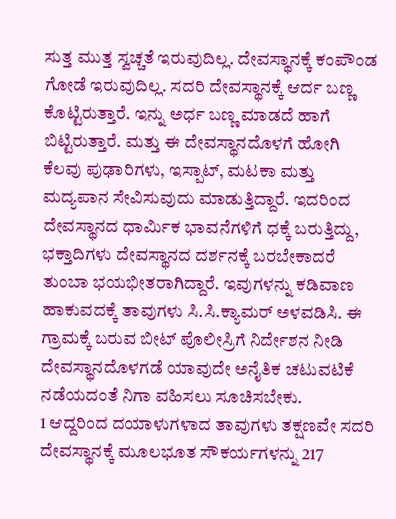ಸುತ್ತ ಮುತ್ತ ಸ್ವಚ್ಚತೆ ಇರುವುದಿಲ್ಲ. ದೇವಸ್ಥಾನಕ್ಕೆ ಕಂಪೌಂಡ ಗೋಡೆ ಇರುವುದಿಲ್ಲ. ಸದರಿ ದೇವಸ್ಥಾನಕ್ಕೆ ಆರ್ದ ಬಣ್ಣ ಕೊಟ್ಟಿರುತ್ತಾರೆ. ಇನ್ನು ಅರ್ಧ ಬಣ್ಣ ಮಾಡದೆ ಹಾಗೆ ಬಿಟ್ಟಿರುತ್ತಾರೆ. ಮತ್ತು ಈ ದೇವಸ್ಥಾನದೊಳಗೆ ಹೋಗಿ ಕೆಲವು ಪುಢಾರಿಗಳು, ಇಸ್ಪಾಟ್, ಮಟಕಾ ಮತ್ತು ಮದ್ಯಪಾನ ಸೇವಿಸುವುದು ಮಾಡುತ್ತಿದ್ದಾರೆ. ಇದರಿಂದ ದೇವಸ್ಥಾನದ ಧಾರ್ಮಿಕ ಭಾವನೆಗಳಿಗೆ ಧಕ್ಕೆ ಬರುತ್ತಿದ್ದು, ಭಕ್ತಾದಿಗಳು ದೇವಸ್ಥಾನದ ದರ್ಶನಕ್ಕೆ ಬರಬೇಕಾದರೆ ತುಂಬಾ ಭಯಭೀತರಾಗಿದ್ದಾರೆ. ಇವುಗಳನ್ನು ಕಡಿವಾಣ ಹಾಕುವದಕ್ಕೆ ತಾವುಗಳು ಸಿ.ಸಿ.ಕ್ಯಾಮರ್ ಅಳವಡಿಸಿ. ಈ ಗ್ರಾಮಕ್ಕೆ ಬರುವ ಬೀಟ್ ಪೊಲೀಸ್ರಿಗೆ ನಿರ್ದೇಶನ ನೀಡಿ ದೇವಸ್ಥಾನದೊಳಗಡೆ ಯಾವುದೇ ಅನೈತಿಕ ಚಟುವಟಿಕೆ ನಡೆಯದಂತೆ ನಿಗಾ ವಹಿಸಲು ಸೂಚಿಸಬೇಕು.
1 ಆದ್ದರಿಂದ ದಯಾಳುಗಳಾದ ತಾವುಗಳು ತಕ್ಷಣವೇ ಸದರಿ ದೇವಸ್ಥಾನಕ್ಕೆ ಮೂಲಭೂತ ಸೌಕರ್ಯಗಳನ್ನು 217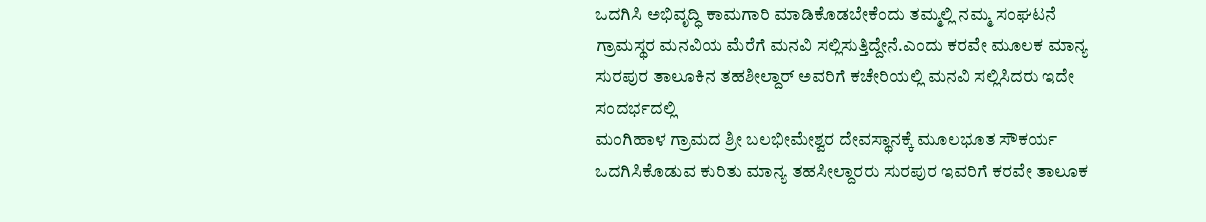ಒದಗಿಸಿ ಅಭಿವೃದ್ಧಿ ಕಾಮಗಾರಿ ಮಾಡಿಕೊಡಬೇಕೆಂದು ತಮ್ಮಲ್ಲಿ ನಮ್ಮ ಸಂಘಟನೆ ಗ್ರಾಮಸ್ಥರ ಮನವಿಯ ಮೆರೆಗೆ ಮನವಿ ಸಲ್ಲಿಸುತ್ತಿದ್ದೇನೆ.ಎಂದು ಕರವೇ ಮೂಲಕ ಮಾನ್ಯ ಸುರಪುರ ತಾಲೂಕಿನ ತಹಶೀಲ್ದಾರ್ ಅವರಿಗೆ ಕಚೇರಿಯಲ್ಲಿ ಮನವಿ ಸಲ್ಲಿಸಿದರು ಇದೇ ಸಂದರ್ಭದಲ್ಲಿ
ಮಂಗಿಹಾಳ ಗ್ರಾಮದ ಶ್ರೀ ಬಲಭೀಮೇಶ್ವರ ದೇವಸ್ಥಾನಕ್ಕೆ ಮೂಲಭೂತ ಸೌಕರ್ಯ ಒದಗಿಸಿಕೊಡುವ ಕುರಿತು ಮಾನ್ಯ ತಹಸೀಲ್ದಾರರು ಸುರಪುರ ಇವರಿಗೆ ಕರವೇ ತಾಲೂಕ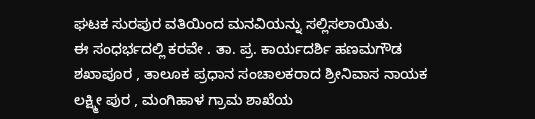ಘಟಕ ಸುರಪುರ ವತಿಯಿಂದ ಮನವಿಯನ್ನು ಸಲ್ಲಿಸಲಾಯಿತು.
ಈ ಸಂಧರ್ಭದಲ್ಲಿ ಕರವೇ . ತಾ. ಪ್ರ. ಕಾರ್ಯದರ್ಶಿ ಹಣಮಗೌಡ ಶಖಾಪೂರ , ತಾಲೂಕ ಪ್ರಧಾನ ಸಂಚಾಲಕರಾದ ಶ್ರೀನಿವಾಸ ನಾಯಕ ಲಕ್ಷ್ಮೀ ಪುರ , ಮಂಗಿಹಾಳ ಗ್ರಾಮ ಶಾಖೆಯ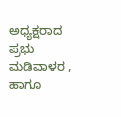ಅಧ್ಯಕ್ಷರಾದ ಪ್ರಭು ಮಡಿವಾಳರ , ಹಾಗೂ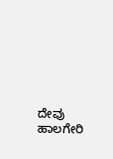ದೇವು ಹಾಲಗೇರಿ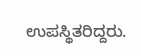ಉಪಸ್ಥಿತರಿದ್ದರು.